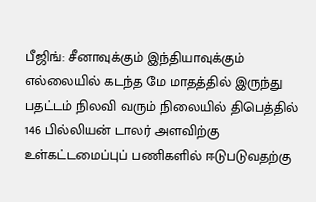பீஜிங்: சீனாவுக்கும் இந்தியாவுக்கும் எல்லையில் கடந்த மே மாதத்தில் இருந்து பதட்டம் நிலவி வரும் நிலையில் திபெத்தில் 146 பில்லியன் டாலர் அளவிற்கு உள்கட்டமைப்புப் பணிகளில் ஈடுபடுவதற்கு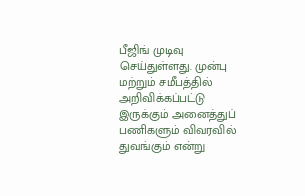பீஜிங் முடிவு செய்துள்ளது. முன்பு மற்றும் சமீபத்தில் அறிவிக்கப்பட்டு இருக்கும் அனைத்துப் பணிகளும் விவரவில் துவங்கும் என்று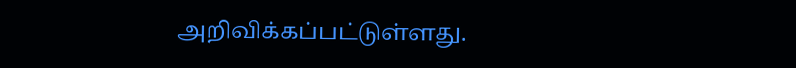அறிவிக்கப்பட்டுள்ளது.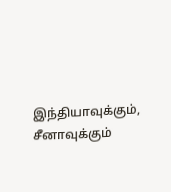இந்தியாவுக்கும், சீனாவுக்கும்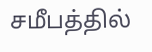சமீபத்தில்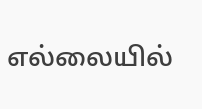எல்லையில்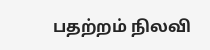பதற்றம் நிலவி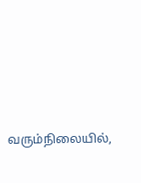வரும்நிலையில்,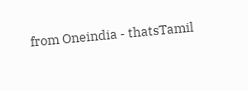from Oneindia - thatsTamil